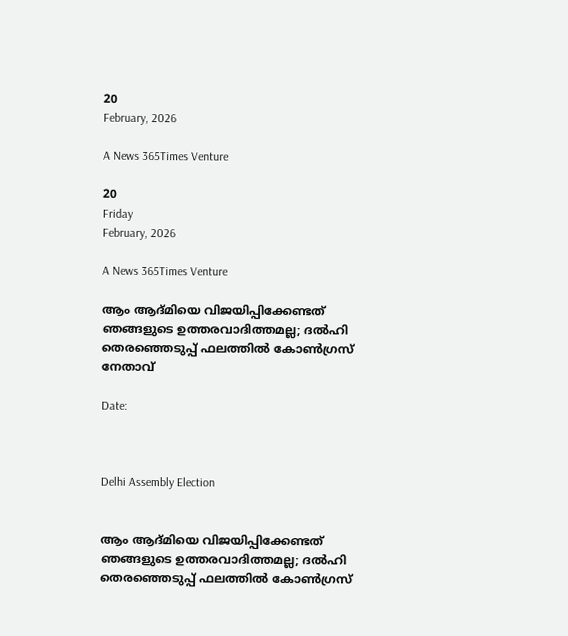20
February, 2026

A News 365Times Venture

20
Friday
February, 2026

A News 365Times Venture

ആം ആദ്മിയെ വിജയിപ്പിക്കേണ്ടത് ഞങ്ങളുടെ ഉത്തരവാദിത്തമല്ല; ദല്‍ഹി തെരഞ്ഞെടുപ്പ് ഫലത്തില്‍ കോണ്‍ഗ്രസ് നേതാവ്

Date:



Delhi Assembly Election


ആം ആദ്മിയെ വിജയിപ്പിക്കേണ്ടത് ഞങ്ങളുടെ ഉത്തരവാദിത്തമല്ല; ദല്‍ഹി തെരഞ്ഞെടുപ്പ് ഫലത്തില്‍ കോണ്‍ഗ്രസ്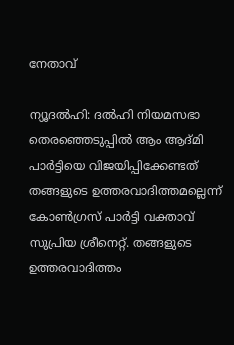നേതാവ്

ന്യൂദല്‍ഹി: ദല്‍ഹി നിയമസഭാ തെരഞ്ഞെടുപ്പില്‍ ആം ആദ്മി പാര്‍ട്ടിയെ വിജയിപ്പിക്കേണ്ടത് തങ്ങളുടെ ഉത്തരവാദിത്തമല്ലെന്ന് കോണ്‍ഗ്രസ് പാര്‍ട്ടി വക്താവ് സുപ്രിയ ശ്രീനെറ്റ്. തങ്ങളുടെ ഉത്തരവാദിത്തം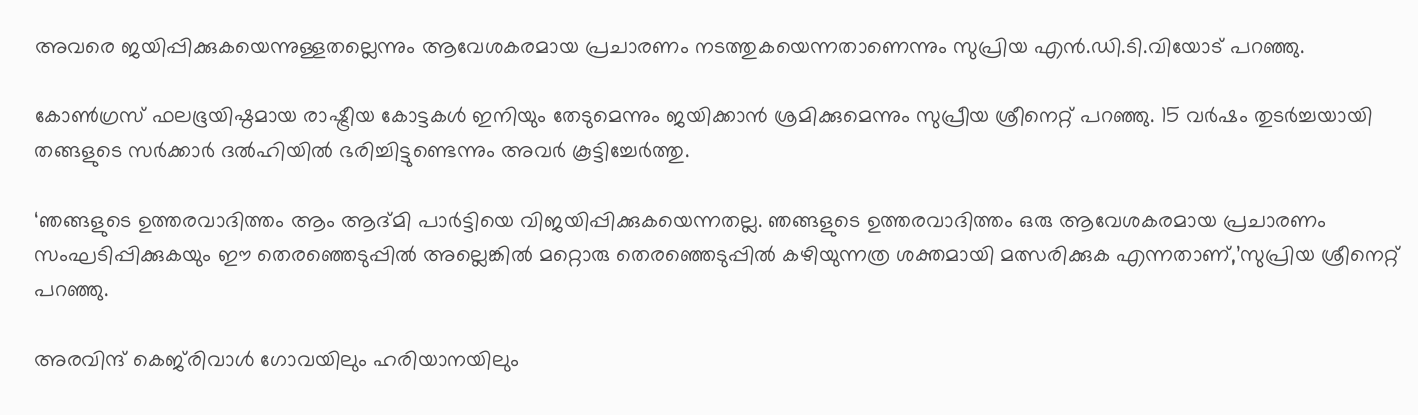അവരെ ജയിപ്പിക്കുകയെന്നുള്ളതല്ലെന്നും ആവേശകരമായ പ്രചാരണം നടത്തുകയെന്നതാണെന്നും സുപ്രിയ എന്‍.ഡി.ടി.വിയോട് പറഞ്ഞു.

കോണ്‍ഗ്രസ് ഫലഭൂയിഷ്ഠമായ രാഷ്ട്രീയ കോട്ടകള്‍ ഇനിയും തേടുമെന്നും ജയിക്കാന്‍ ശ്രമിക്കുമെന്നും സുപ്രീയ ശ്രീനെറ്റ് പറഞ്ഞു. 15 വര്‍ഷം തുടര്‍ച്ചയായി തങ്ങളുടെ സര്‍ക്കാര്‍ ദല്‍ഹിയില്‍ ഭരിച്ചിട്ടുണ്ടെന്നും അവര്‍ കൂട്ടിച്ചേര്‍ത്തു.

‘ഞങ്ങളുടെ ഉത്തരവാദിത്തം ആം ആദ്മി പാര്‍ട്ടിയെ വിജയിപ്പിക്കുകയെന്നതല്ല. ഞങ്ങളുടെ ഉത്തരവാദിത്തം ഒരു ആവേശകരമായ പ്രചാരണം സംഘടിപ്പിക്കുകയും ഈ തെരഞ്ഞെടുപ്പില്‍ അല്ലെങ്കില്‍ മറ്റൊരു തെരഞ്ഞെടുപ്പില്‍ കഴിയുന്നത്ര ശക്തമായി മത്സരിക്കുക എന്നതാണ്,’സുപ്രിയ ശ്രീനെറ്റ് പറഞ്ഞു.

അരവിന്ദ് കെജ്‌രിവാള്‍ ഗോവയിലും ഹരിയാനയിലും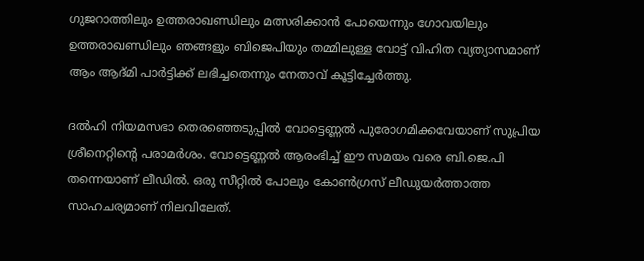ഗുജറാത്തിലും ഉത്തരാഖണ്ഡിലും മത്സരിക്കാന്‍ പോയെന്നും ഗോവയിലും ഉത്തരാഖണ്ഡിലും ഞങ്ങളും ബിജെപിയും തമ്മിലുള്ള വോട്ട് വിഹിത വ്യത്യാസമാണ് ആം ആദ്മി പാര്‍ട്ടിക്ക് ലഭിച്ചതെന്നും നേതാവ് കൂട്ടിച്ചേര്‍ത്തു.

ദല്‍ഹി നിയമസഭാ തെരഞ്ഞെടുപ്പില്‍ വോട്ടെണ്ണല്‍ പുരോഗമിക്കവേയാണ് സുപ്രിയ ശ്രീനെറ്റിന്റെ പരാമര്‍ശം. വോട്ടെണ്ണല്‍ ആരംഭിച്ച് ഈ സമയം വരെ ബി.ജെ.പി തന്നെയാണ് ലീഡില്‍. ഒരു സീറ്റില്‍ പോലും കോണ്‍ഗ്രസ് ലീഡുയര്‍ത്താത്ത സാഹചര്യമാണ് നിലവിലേത്.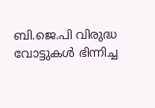ബി.ജെ.പി വിരുദ്ധ വോട്ടുകള്‍ ഭിന്നിച്ച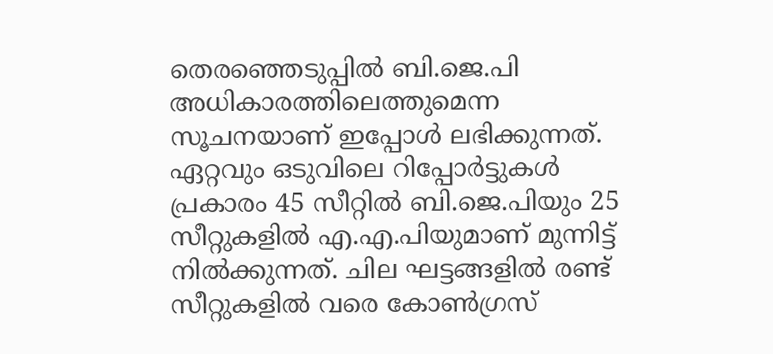തെരഞ്ഞെടുപ്പില്‍ ബി.ജെ.പി അധികാരത്തിലെത്തുമെന്ന സൂചനയാണ് ഇപ്പോള്‍ ലഭിക്കുന്നത്. ഏറ്റവും ഒടുവിലെ റിപ്പോര്‍ട്ടുകള്‍ പ്രകാരം 45 സീറ്റില്‍ ബി.ജെ.പിയും 25 സീറ്റുകളില്‍ എ.എ.പിയുമാണ് മുന്നിട്ട് നില്‍ക്കുന്നത്. ചില ഘട്ടങ്ങളില്‍ രണ്ട് സീറ്റുകളില്‍ വരെ കോണ്‍ഗ്രസ്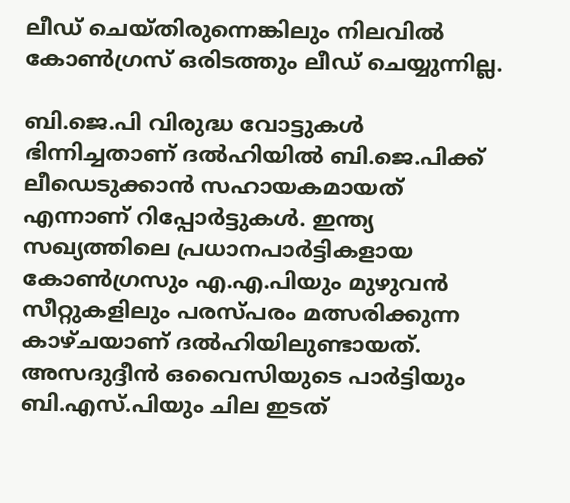ലീഡ് ചെയ്തിരുന്നെങ്കിലും നിലവില്‍ കോണ്‍ഗ്രസ് ഒരിടത്തും ലീഡ് ചെയ്യുന്നില്ല.

ബി.ജെ.പി വിരുദ്ധ വോട്ടുകള്‍ ഭിന്നിച്ചതാണ് ദല്‍ഹിയില്‍ ബി.ജെ.പിക്ക് ലീഡെടുക്കാന്‍ സഹായകമായത് എന്നാണ് റിപ്പോര്‍ട്ടുകള്‍. ഇന്ത്യ സഖ്യത്തിലെ പ്രധാനപാര്‍ട്ടികളായ കോണ്‍ഗ്രസും എ.എ.പിയും മുഴുവന്‍ സീറ്റുകളിലും പരസ്പരം മത്സരിക്കുന്ന കാഴ്ചയാണ് ദല്‍ഹിയിലുണ്ടായത്. അസദുദ്ദീന്‍ ഒവൈസിയുടെ പാര്‍ട്ടിയും ബി.എസ്.പിയും ചില ഇടത്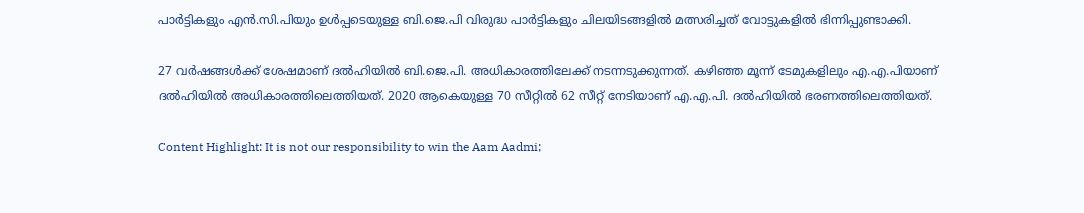പാര്‍ട്ടികളും എന്‍.സി.പിയും ഉള്‍പ്പടെയുള്ള ബി.ജെ.പി വിരുദ്ധ പാര്‍ട്ടികളും ചിലയിടങ്ങളില്‍ മത്സരിച്ചത് വോട്ടുകളില്‍ ഭിന്നിപ്പുണ്ടാക്കി.

27 വര്‍ഷങ്ങള്‍ക്ക് ശേഷമാണ് ദല്‍ഹിയില്‍ ബി.ജെ.പി. അധികാരത്തിലേക്ക് നടന്നടുക്കുന്നത്. കഴിഞ്ഞ മൂന്ന് ടേമുകളിലും എ.എ.പിയാണ് ദല്‍ഹിയില്‍ അധികാരത്തിലെത്തിയത്. 2020 ആകെയുള്ള 70 സീറ്റില്‍ 62 സീറ്റ് നേടിയാണ് എ.എ.പി. ദല്‍ഹിയില്‍ ഭരണത്തിലെത്തിയത്.

Content Highlight: It is not our responsibility to win the Aam Aadmi;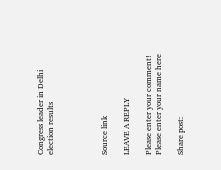Congress leader in Delhi election results




Source link

LEAVE A REPLY

Please enter your comment!
Please enter your name here

Share post: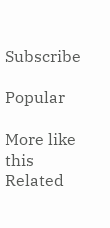Subscribe

Popular

More like this
Related